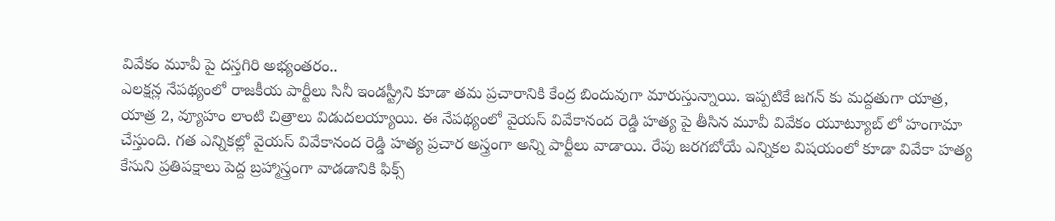వివేకం మూవీ పై దస్తగిరి అభ్యంతరం..
ఎలక్షన్ల నేపథ్యంలో రాజకీయ పార్టీలు సినీ ఇండస్ట్రీని కూడా తమ ప్రచారానికి కేంద్ర బిందువుగా మారుస్తున్నాయి. ఇప్పటికే జగన్ కు మద్దతుగా యాత్ర, యాత్ర 2, వ్యూహం లాంటి చిత్రాలు విడుదలయ్యాయి. ఈ నేపథ్యంలో వైయస్ వివేకానంద రెడ్డి హత్య పై తీసిన మూవీ వివేకం యూట్యూబ్ లో హంగామా చేస్తుంది. గత ఎన్నికల్లో వైయస్ వివేకానంద రెడ్డి హత్య ప్రచార అస్త్రంగా అన్ని పార్టీలు వాడాయి. రేపు జరగబోయే ఎన్నికల విషయంలో కూడా వివేకా హత్య కేసుని ప్రతిపక్షాలు పెద్ద బ్రహ్మాస్త్రంగా వాడడానికి ఫిక్స్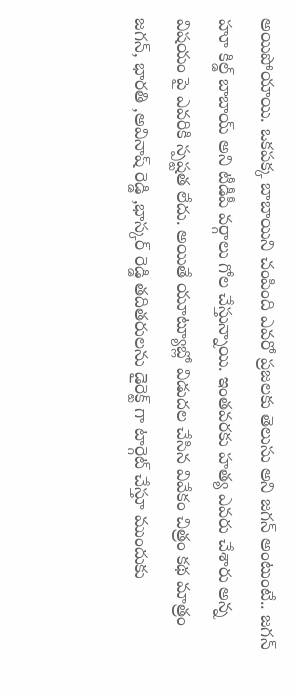అయిపోయాయి. ఒకపక్క బాబాయిని చంపింది ఎవరో ప్రజలకు తెలుసు అని జగన్ అంటుంటే.. జగన్ హూ కిల్డ్ బాబాయ్ అని టీడీపీ వర్గాలు గోల చేస్తున్నాయి. ఇంతవరకు హత్య ఎవరు చేశారు అన్న విషయం పై ఎవరికి స్పష్టత లేదు. అయితే యూట్యూబ్లో విడుదల చేసిన వివేకం చిత్రం కథ మాత్రం జగన్, భారతి ,అవినాష్ రెడ్డి ,భాస్కర్ రెడ్డి తదితరులను డైరెక్ట్ గా టార్గెట్ చేస్తూ ముందుకు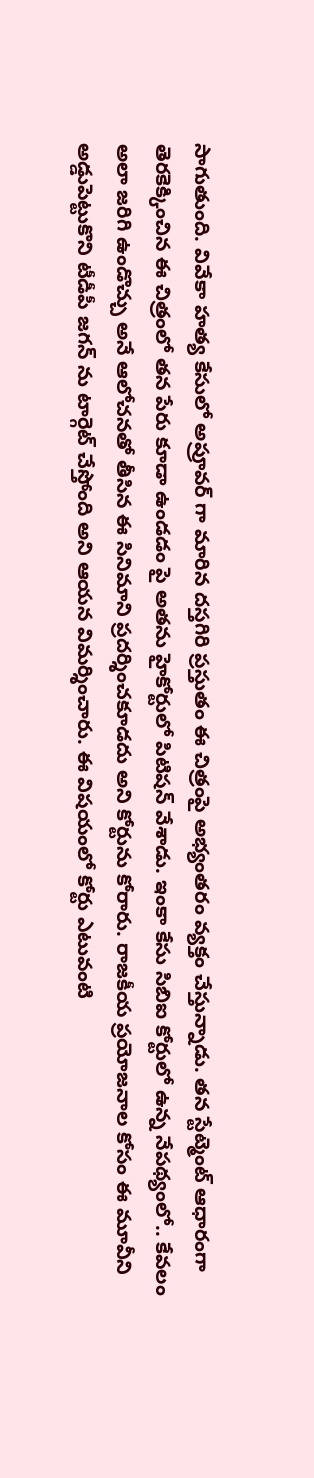సాగుతుంది. వివేకా హత్య కేసులో అప్రూవర్ గా మారిన దస్తగిరి ప్రస్తుతం ఈ చిత్రంపై అభ్యంతరం వ్యక్తం చేస్తున్నాడు. తన స్టేట్మెంట్ ఆధారంగా తెరకెక్కించిన ఈ చిత్రంలో తన పేరు కూడా ఉండడం పై అతను హైకోర్టులో పిటిషన్ వేశాడు. ఇంకా కేసు సిబిఐ కోర్టులో ఉన్న నేపథ్యంలో.. కేవలం అలా జరిగి ఉండొచ్చు అనే ఆలోచనతో తీసిన ఈ సినిమాని ప్రదర్శించకూడదు అని కోర్టును కోరారు. రాజకీయ ప్రయోజనాల కోసం ఈ మూవీని అడ్డుపెట్టుకొని టీడీపీ జగన్ ను టార్గెట్ చేస్తోంది అని ఆయన విమర్శించారు. ఈ విషయంలో కోర్టు ఎటువంటి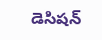డెసిషన్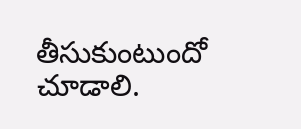తీసుకుంటుందో చూడాలి.